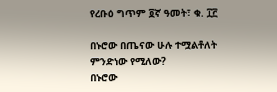የረቡዕ ግጥም ፬ኛ ዓመት፣ ቁ. ፲፫

በኑሮው በጤናው ሁሉ ተሟልቶለት
ምንድነው የሚለው?
በኑሮው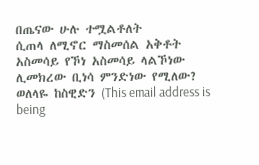በጤናው ሁሉ ተሟልቶለት
ሲጠላ ለሚኖር ማስመሰል አቅቶት
አስመሳይ የኾነ አስመሳይ ላልኾነው
ሊመክረው ቢነሳ ምንድነው የሚለው?
ወለላዬ ከስዊድን (This email address is being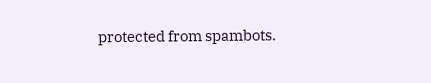protected from spambots.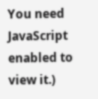You need JavaScript enabled to view it.)